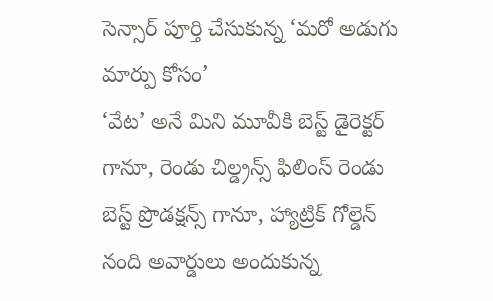సెన్సార్ పూర్తి చేసుకున్న ‘మరో అడుగు మార్పు కోసం’
‘వేట’ అనే మిని మూవీకి బెస్ట్ డైరెక్టర్ గానూ, రెండు చిల్డ్రన్స్ ఫిలింస్ రెండు బెస్ట్ ప్రొడక్షన్స్ గానూ, హ్యాట్రిక్ గోల్డెన్ నంది అవార్డులు అందుకున్న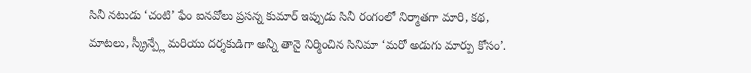సినీ నటుడు ‘చంటి’ ఫేం ఐనవోలు ప్రసన్న కుమార్ ఇప్పుడు సినీ రంగంలో నిర్మాతగా మారి, కథ, మాటలు, స్క్రీన్ప్లే మరియు దర్శకుడిగా అన్నీ తానై నిర్మించిన సినిమా ‘మరో అడుగు మార్పు కోసం’.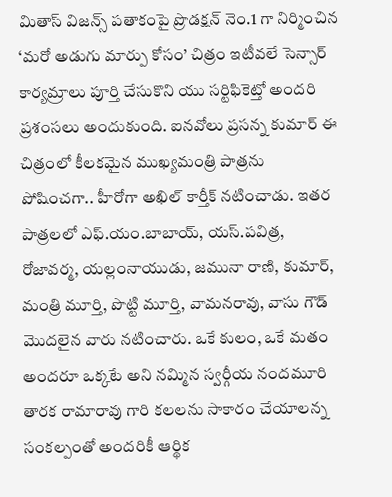మితాస్ విజన్స్ పతాకంపై ప్రొడక్షన్ నెం.1 గా నిర్మించిన ‘మరో అడుగు మార్పు కోసం’ చిత్రం ఇటీవలే సెన్సార్ కార్యమ్రాలు పూర్తి చేసుకొని యు సర్టిఫికెట్తో అందరి ప్రశంసలు అందుకుంది. ఐనవోలు ప్రసన్న కుమార్ ఈ చిత్రంలో కీలకమైన ముఖ్యమంత్రి పాత్రను పోషించగా.. హీరోగా అఖిల్ కార్తీక్ నటించాడు. ఇతర పాత్రలలో ఎఫ్.యం.బాబాయ్, యస్.పవిత్ర, రోజావర్మ, యల్లంనాయుడు, జమునా రాణి, కుమార్, మంత్రి మూర్తి, పొట్టి మూర్తి, వామనరావు, వాసు గౌడ్ మొదలైన వారు నటించారు. ఒకే కులం, ఒకే మతం అందరూ ఒక్కటే అని నమ్మిన స్వర్గీయ నందమూరి తారక రామారావు గారి కలలను సాకారం చేయాలన్న సంకల్పంతో అందరికీ ఆర్థిక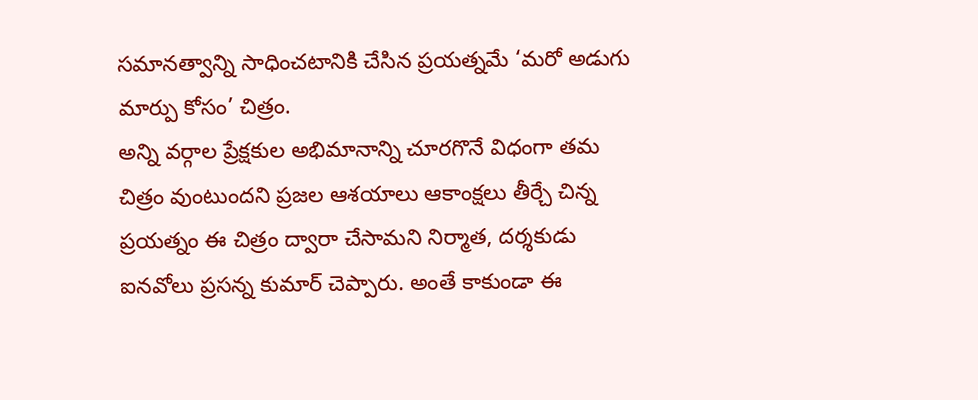సమానత్వాన్ని సాధించటానికి చేసిన ప్రయత్నమే ‘మరో అడుగు మార్పు కోసం’ చిత్రం.
అన్ని వర్గాల ప్రేక్షకుల అభిమానాన్ని చూరగొనే విధంగా తమ చిత్రం వుంటుందని ప్రజల ఆశయాలు ఆకాంక్షలు తీర్చే చిన్న ప్రయత్నం ఈ చిత్రం ద్వారా చేసామని నిర్మాత, దర్శకుడు ఐనవోలు ప్రసన్న కుమార్ చెప్పారు. అంతే కాకుండా ఈ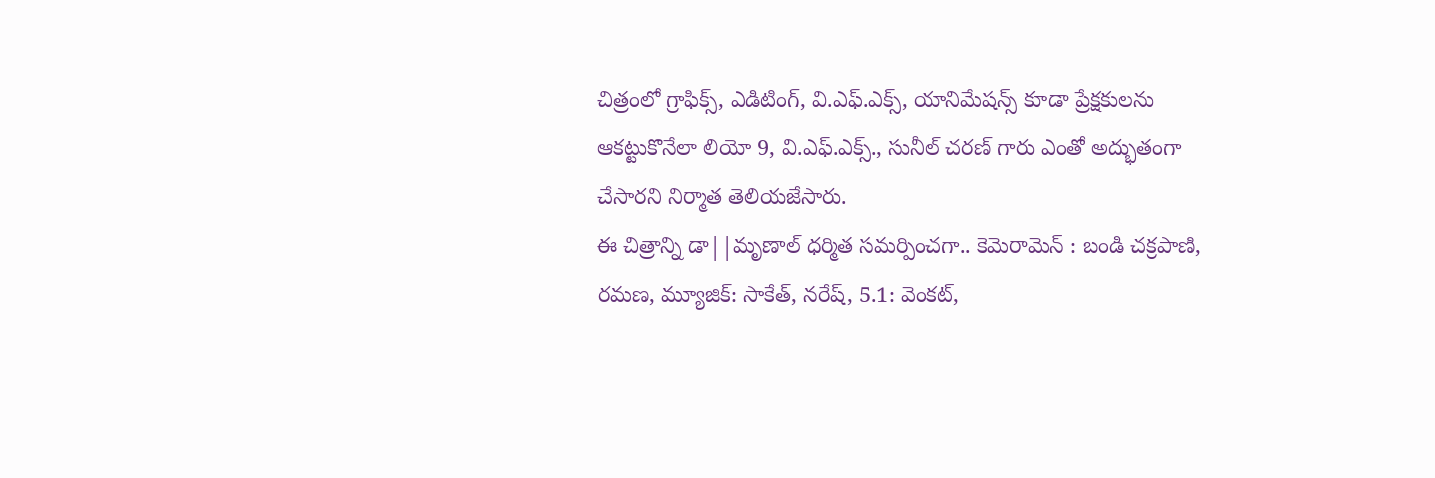చిత్రంలో గ్రాఫిక్స్, ఎడిటింగ్, వి.ఎఫ్.ఎక్స్, యానిమేషన్స్ కూడా ప్రేక్షకులను ఆకట్టుకొనేలా లియో 9, వి.ఎఫ్.ఎక్స్., సునీల్ చరణ్ గారు ఎంతో అద్భుతంగా చేసారని నిర్మాత తెలియజేసారు.
ఈ చిత్రాన్ని డా||మృణాల్ ధర్మిత సమర్పించగా.. కెమెరామెన్ : బండి చక్రపాణి, రమణ, మ్యూజిక్: సాకేత్, నరేష్, 5.1: వెంకట్,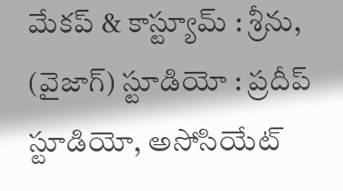మేకప్ & కాస్ట్యూమ్ : శ్రీను, (వైజాగ్) స్టూడియో : ప్రదీప్ స్టూడియో, అసోసియేట్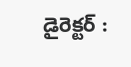డైరెక్టర్ :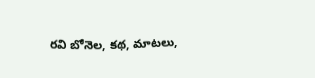రవి బోనెల, కథ, మాటలు,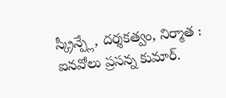స్క్రీన్ప్లే, దర్శకత్వం, నిర్మాత : ఐనవోలు ప్రసన్న కుమార్.